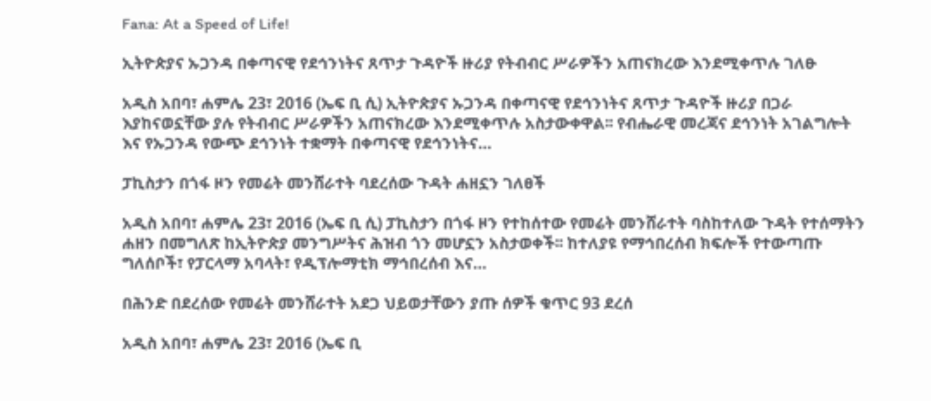Fana: At a Speed of Life!

ኢትዮጵያና ኡጋንዳ በቀጣናዊ የደኅንነትና ጸጥታ ጉዳዮች ዙሪያ የትብብር ሥራዎችን አጠናክረው እንደሚቀጥሉ ገለፁ

አዲስ አበባ፣ ሐምሌ 23፣ 2016 (ኤፍ ቢ ሲ) ኢትዮጵያና ኡጋንዳ በቀጣናዊ የደኅንነትና ጸጥታ ጉዳዮች ዙሪያ በጋራ እያከናወኗቸው ያሉ የትብብር ሥራዎችን አጠናክረው እንደሚቀጥሉ አስታውቀዋል፡፡ የብሔራዊ መረጃና ደኅንነት አገልግሎት እና የኡጋንዳ የውጭ ደኅንነት ተቋማት በቀጣናዊ የደኅንነትና…

ፓኪስታን በጎፋ ዞን የመሬት መንሸራተት ባደረሰው ጉዳት ሐዘኗን ገለፀች

አዲስ አበባ፣ ሐምሌ 23፣ 2016 (ኤፍ ቢ ሲ) ፓኪስታን በጎፋ ዞን የተከሰተው የመሬት መንሸራተት ባስከተለው ጉዳት የተሰማትን ሐዘን በመግለጽ ከኢትዮጵያ መንግሥትና ሕዝብ ጎን መሆኗን አስታወቀች፡፡ ከተለያዩ የማኅበረሰብ ክፍሎች የተውጣጡ ግለሰቦች፣ የፓርላማ አባላት፣ የዲፕሎማቲክ ማኅበረሰብ እና…

በሕንድ በደረሰው የመሬት መንሸራተት አደጋ ህይወታቸውን ያጡ ሰዎች ቁጥር 93 ደረሰ

አዲስ አበባ፣ ሐምሌ 23፣ 2016 (ኤፍ ቢ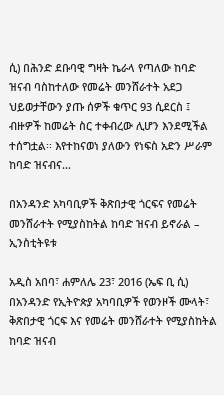ሲ) በሕንድ ደቡባዊ ግዛት ኬራላ የጣለው ከባድ ዝናብ ባስከተለው የመሬት መንሸራተት አደጋ ህይወታቸውን ያጡ ሰዎች ቁጥር 93 ሲደርስ ፤ ብዙዎች ከመሬት ስር ተቀብረው ሊሆን እንደሚችል ተሰግቷል፡፡ እየተከናወነ ያለውን የነፍስ አድን ሥራም ከባድ ዝናብና…

በአንዳንድ አካባቢዎች ቅጽበታዊ ጎርፍና የመሬት መንሸራተት የሚያስከትል ከባድ ዝናብ ይኖራል – ኢንስቲትዩቱ

አዲስ አበባ፣ ሐምለሌ 23፣ 2016 (ኤፍ ቢ ሲ) በአንዳንድ የኢትዮጵያ አካባቢዎች የወንዞች ሙላት፣ ቅጽበታዊ ጎርፍ እና የመሬት መንሸራተት የሚያስከትል ከባድ ዝናብ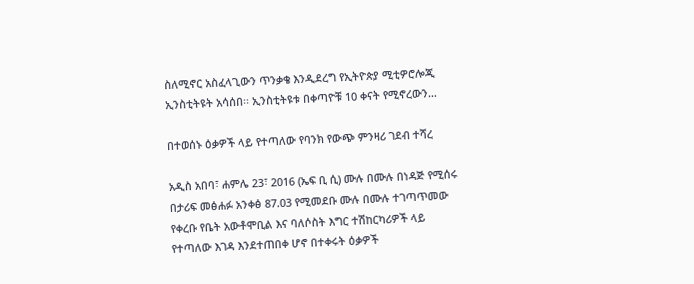ስለሚኖር አስፈላጊውን ጥንቃቄ እንዲደረግ የኢትዮጵያ ሚቲዎሮሎጂ ኢንስቲትዩት አሳሰበ፡፡ ኢንስቲትዩቱ በቀጣዮቹ 10 ቀናት የሚኖረውን…

በተወሰኑ ዕቃዎች ላይ የተጣለው የባንክ የውጭ ምንዛሪ ገደብ ተሻረ

አዲስ አበባ፣ ሐምሌ 23፣ 2016 (ኤፍ ቢ ሲ) ሙሉ በሙሉ በነዳጅ የሚሰሩ በታሪፍ መፅሐፉ አንቀፅ 87.03 የሚመደቡ ሙሉ በሙሉ ተገጣጥመው የቀረቡ የቤት አውቶሞቢል እና ባለሶስት እግር ተሽከርካሪዎች ላይ የተጣለው እገዳ እንደተጠበቀ ሆኖ በተቀሩት ዕቃዎች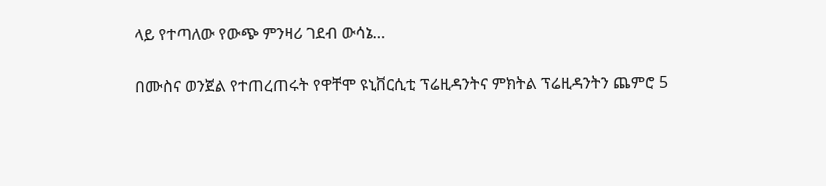ላይ የተጣለው የውጭ ምንዛሪ ገደብ ውሳኔ…

በሙስና ወንጀል የተጠረጠሩት የዋቸሞ ዩኒቨርሲቲ ፕሬዚዳንትና ምክትል ፕሬዚዳንትን ጨምሮ 5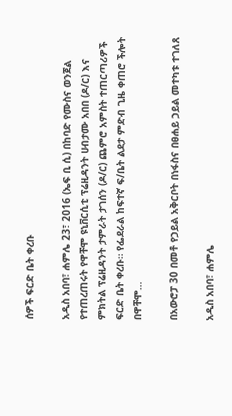ሰዎች ፍርድ ቤት ቀረቡ

አዲስ አበባ፣ ሐምሌ 23፣ 2016 (ኤፍ ቢ ሲ) በከባድ የሙስና ወንጀል የተጠረጠሩት የዋቸሞ ዩኒቨርሲቲ ፕሬዚዳንት ሀብታሙ አበበ (ዶ/ር) እና ምክትል ፕሬዚዳንት ታምራት ታገሰን (ዶ/ር) ጨምሮ አምስት ተጠርጣሪዎች ፍርድ ቤት ቀረቡ። የፌደራል ከፍተኛ ፍ/ቤት ልደታ ምድብ ጊዜ ቀጠሮ ችሎት በዋቸሞ…

በአውሮፓ 30 በመቶ የኃይል አቅርቦት በነፋስና በፀሐይ ኃይል መተካቱ ተገለጸ

አዲስ አበባ፣ ሐምሌ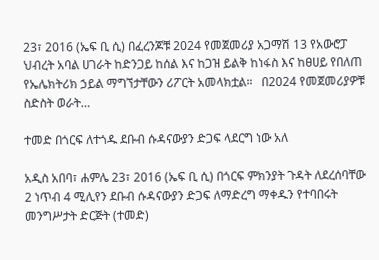23፣ 2016 (ኤፍ ቢ ሲ) በፈረንጆቹ 2024 የመጀመሪያ አጋማሽ 13 የአውሮፓ ህብረት አባል ሀገራት ከድንጋይ ከሰል እና ከጋዝ ይልቅ ከነፋስ እና ከፀሀይ የበለጠ የኤሌክትሪክ ኃይል ማግኘታቸውን ሪፖርት አመላክቷል።   በ2024 የመጀመሪያዎቹ ስድስት ወራት…

ተመድ በጎርፍ ለተጎዱ ደቡብ ሱዳናውያን ድጋፍ ላደርግ ነው አለ

አዲስ አበባ፣ ሐምሌ 23፣ 2016 (ኤፍ ቢ ሲ) በጎርፍ ምክንያት ጉዳት ለደረሰባቸው 2 ነጥብ 4 ሚሊየን ደቡብ ሱዳናውያን ድጋፍ ለማድረግ ማቀዱን የተባበሩት መንግሥታት ድርጅት (ተመድ)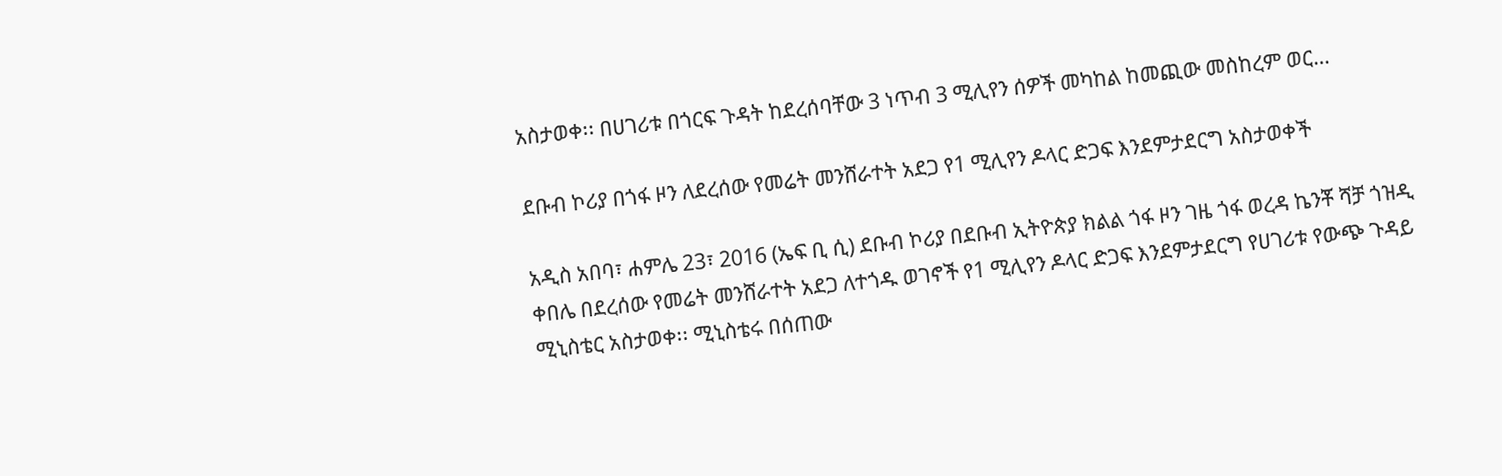አስታወቀ፡፡ በሀገሪቱ በጎርፍ ጉዳት ከደረሰባቸው 3 ነጥብ 3 ሚሊየን ሰዎች መካከል ከመጪው መስከረም ወር…

ደቡብ ኮሪያ በጎፋ ዞን ለደረሰው የመሬት መንሸራተት አደጋ የ1 ሚሊየን ዶላር ድጋፍ እንደምታደርግ አስታወቀች

አዲስ አበባ፣ ሐምሌ 23፣ 2016 (ኤፍ ቢ ሲ) ደቡብ ኮሪያ በደቡብ ኢትዮጵያ ክልል ጎፋ ዞን ገዜ ጎፋ ወረዳ ኬንቾ ሻቻ ጎዝዲ ቀበሌ በደረሰው የመሬት መንሸራተት አደጋ ለተጎዱ ወገኖች የ1 ሚሊየን ዶላር ድጋፍ እንደምታደርግ የሀገሪቱ የውጭ ጉዳይ ሚኒስቴር አስታወቀ፡፡ ሚኒስቴሩ በሰጠው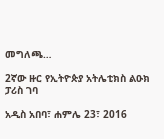መግለጫ…

2ኛው ዙር የኢትዮጵያ አትሌቲክስ ልዑክ ፓሪስ ገባ

አዲስ አበባ፣ ሐምሌ 23፣ 2016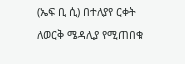(ኤፍ ቢ ሲ) በተለያየ ርቀት ለወርቅ ሜዳሊያ የሚጠበቁ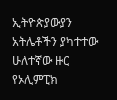ኢትዮጵያውያን አትሌቶችን ያካተተው ሁለተኛው ዙር የኦሊምፒክ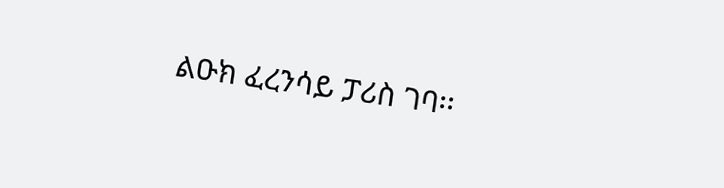ልዑክ ፈረንሳይ ፓሪስ ገባ፡፡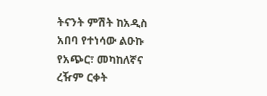ትናንት ምሽት ከአዲስ አበባ የተነሳው ልዑኩ የአጭር፣ መካከለኛና ረዥም ርቀት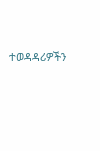ተወዳዳሪዎችን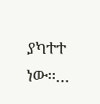ያካተተ ነው፡፡…